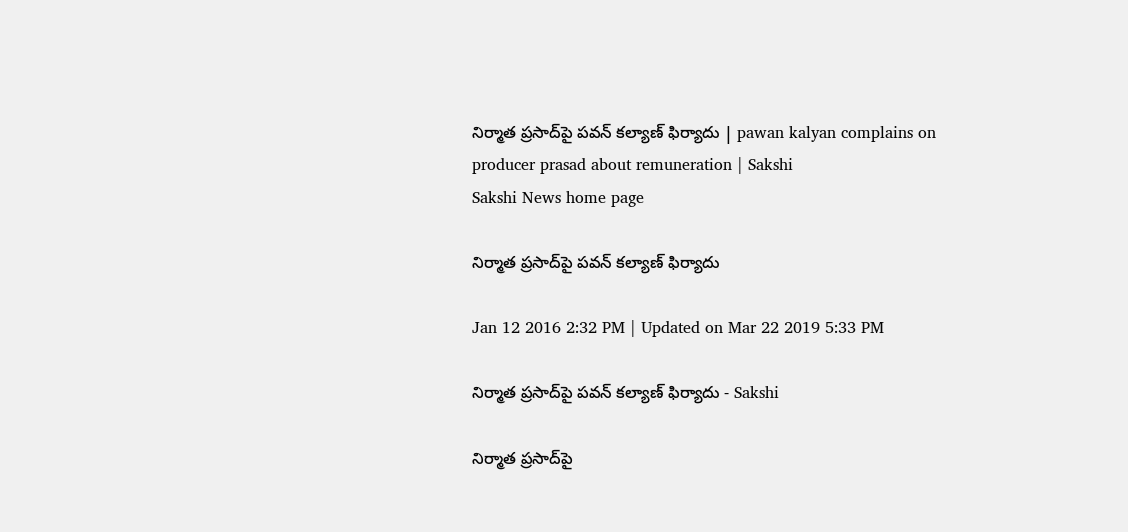నిర్మాత ప్రసాద్‌పై పవన్ కల్యాణ్ ఫిర్యాదు | pawan kalyan complains on producer prasad about remuneration | Sakshi
Sakshi News home page

నిర్మాత ప్రసాద్‌పై పవన్ కల్యాణ్ ఫిర్యాదు

Jan 12 2016 2:32 PM | Updated on Mar 22 2019 5:33 PM

నిర్మాత ప్రసాద్‌పై పవన్ కల్యాణ్ ఫిర్యాదు - Sakshi

నిర్మాత ప్రసాద్‌పై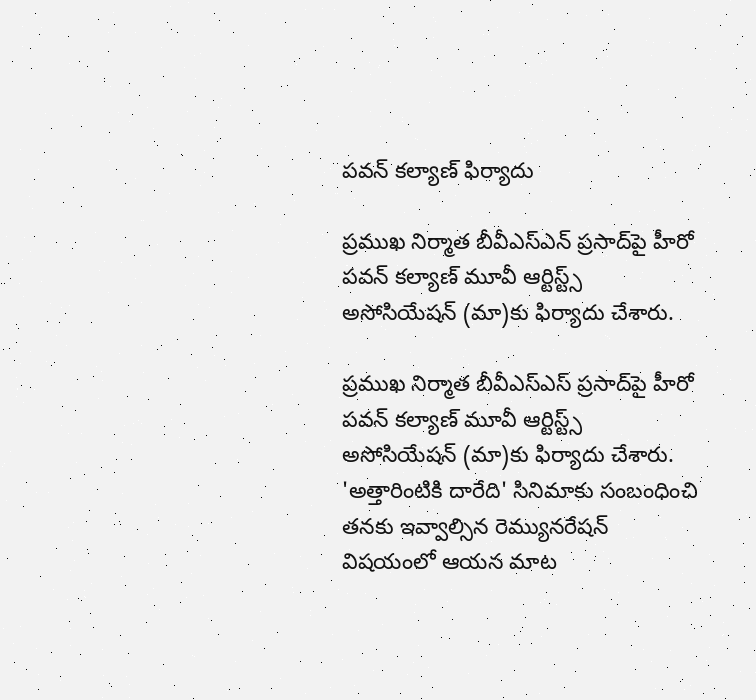పవన్ కల్యాణ్ ఫిర్యాదు

ప్రముఖ నిర్మాత బీవీఎస్ఎన్ ప్రసాద్‌పై హీరో పవన్ కల్యాణ్ మూవీ ఆర్టిస్ట్స్ అసోసియేషన్ (మా)కు ఫిర్యాదు చేశారు.

ప్రముఖ నిర్మాత బీవీఎస్ఎస్ ప్రసాద్‌పై హీరో పవన్ కల్యాణ్ మూవీ ఆర్టిస్ట్స్ అసోసియేషన్ (మా)కు ఫిర్యాదు చేశారు. 'అత్తారింటికి దారేది' సినిమాకు సంబంధించి తనకు ఇవ్వాల్సిన రెమ్యునరేషన్ విషయంలో ఆయన మాట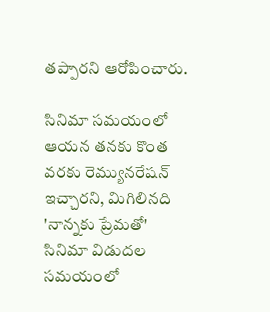తప్పారని ఆరోపించారు.

సినిమా సమయంలో ఆయన తనకు కొంత వరకు రెమ్యునరేషన్ ఇచ్చారని, మిగిలినది 'నాన్నకు ప్రేమతో' సినిమా విడుదల సమయంలో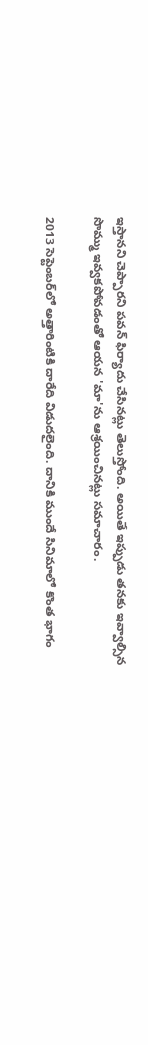ఇస్తానని చెప్పారని పవన్ ఫిర్యాదు చేసినట్లు తెలుస్తోంది. అయితే ఇప్పుడు తనకు ఇవ్వాల్సిన సొమ్ము ఇవ్వకపోవడంతో ఆయన 'మా'ను ఆశ్రయించినట్లు సమాచారం.

2013 సెప్టెంబర్‌లో అత్తారింటికి దారేది విడుదలైంది. దానికి ముందే సినిమాలో కొంత భాగం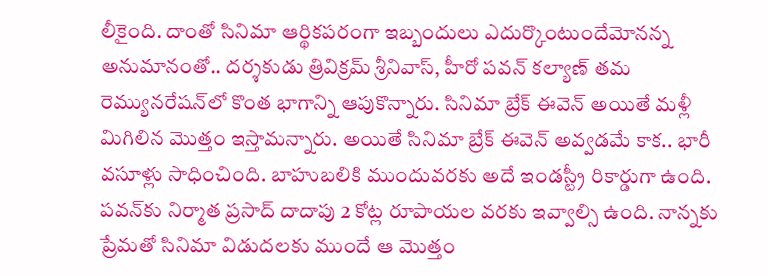లీకైంది. దాంతో సినిమా ఆర్థికపరంగా ఇబ్బందులు ఎదుర్కొంటుందేమోనన్న అనుమానంతో.. దర్శకుడు త్రివిక్రమ్ శ్రీనివాస్, హీరో పవన్ కల్యాణ్ తమ రెమ్యునరేషన్‌లో కొంత భాగాన్ని ఆపుకొన్నారు. సినిమా బ్రేక్ ఈవెన్ అయితే మళ్లీ మిగిలిన మొత్తం ఇస్తామన్నారు. అయితే సినిమా బ్రేక్ ఈవెన్ అవ్వడమే కాక.. భారీ వసూళ్లు సాధించింది. బాహుబలికి ముందువరకు అదే ఇండస్ట్రీ రికార్డుగా ఉంది. పవన్‌కు నిర్మాత ప్రసాద్ దాదాపు 2 కోట్ల రూపాయల వరకు ఇవ్వాల్సి ఉంది. నాన్నకు ప్రేమతో సినిమా విడుదలకు ముందే ఆ మొత్తం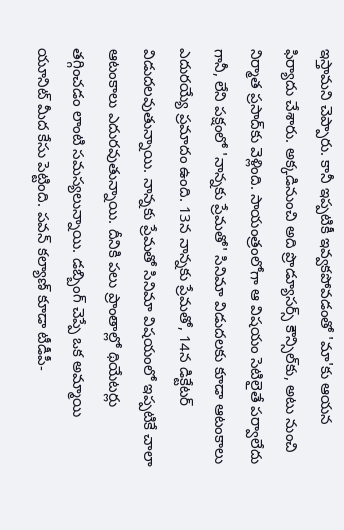ఇస్తామని చెప్పారు. కానీ ఇప్పటికీ ఇవ్వకపోవడంతో 'మా'కు ఆయన ఫిర్యాదు చేశారు. అక్కడినుంచి అది ప్రొడ్యూసర్స్ కౌన్సిల్‌కు, అటు నుంచి నిర్మాత ప్రసాద్‌కు వెళ్లింది. సాయంత్రంలోగా ఆ విషయం సెటిలైతే పర్వాలేదు గానీ, లేని పక్షంలో 'నాన్నకు ప్రేమతో' సినిమా విడుదలకు కూడా ఆటంకాలు ఎదురయ్యే ప్రమాదం ఉంది. 13న నాన్నకు ప్రేమతో, 14న డిక్టేటర్ విడుదలవుతున్నాయి. నాన్నకు ప్రేమతో సినిమా విషయంలో ఇప్పటికే చాలా ఆటంకాలు ఎదురవుతున్నాయి. దీనికి పలు ప్రాంతాల్లో థియేటర్లు తగ్గించడం లాంటి సమస్యలున్నాయి. డబ్బింగ్ చెప్పే ఒక అమ్మాయి యూనిట్ మీద కేసు పెట్టింది. పవన్ కల్యాణ్ కూడా టీడీపీ-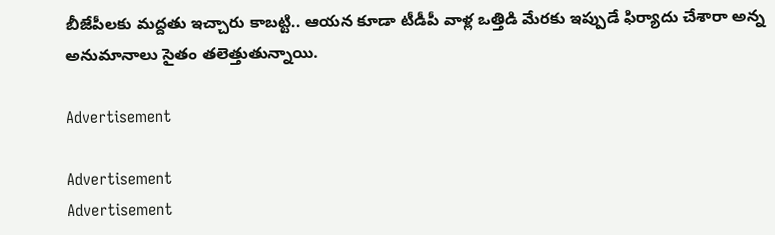బీజేపీలకు మద్దతు ఇచ్చారు కాబట్టి.. ఆయన కూడా టీడీపీ వాళ్ల ఒత్తిడి మేరకు ఇప్పుడే ఫిర్యాదు చేశారా అన్న అనుమానాలు సైతం తలెత్తుతున్నాయి.

Advertisement

Advertisement
Advertisement